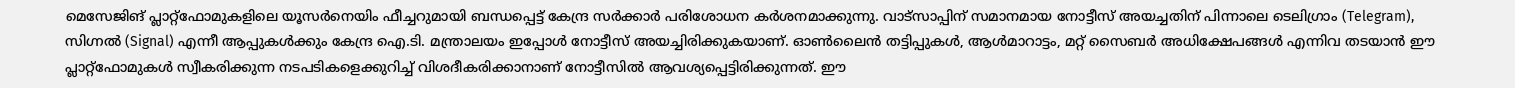മെസേജിങ് പ്ലാറ്റ്ഫോമുകളിലെ യൂസർനെയിം ഫീച്ചറുമായി ബന്ധപ്പെട്ട് കേന്ദ്ര സർക്കാർ പരിശോധന കർശനമാക്കുന്നു. വാട്സാപ്പിന് സമാനമായ നോട്ടീസ് അയച്ചതിന് പിന്നാലെ ടെലിഗ്രാം (Telegram), സിഗ്നൽ (Signal) എന്നീ ആപ്പുകൾക്കും കേന്ദ്ര ഐ.ടി. മന്ത്രാലയം ഇപ്പോൾ നോട്ടീസ് അയച്ചിരിക്കുകയാണ്. ഓൺലൈൻ തട്ടിപ്പുകൾ, ആൾമാറാട്ടം, മറ്റ് സൈബർ അധിക്ഷേപങ്ങൾ എന്നിവ തടയാൻ ഈ പ്ലാറ്റ്ഫോമുകൾ സ്വീകരിക്കുന്ന നടപടികളെക്കുറിച്ച് വിശദീകരിക്കാനാണ് നോട്ടീസിൽ ആവശ്യപ്പെട്ടിരിക്കുന്നത്. ഈ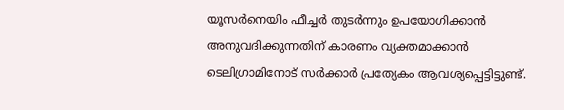യൂസർനെയിം ഫീച്ചർ തുടർന്നും ഉപയോഗിക്കാൻ അനുവദിക്കുന്നതിന് കാരണം വ്യക്തമാക്കാൻ ടെലിഗ്രാമിനോട് സർക്കാർ പ്രത്യേകം ആവശ്യപ്പെട്ടിട്ടുണ്ട്.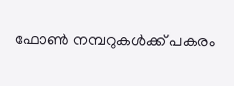ഫോൺ നമ്പറുകൾക്ക് പകരം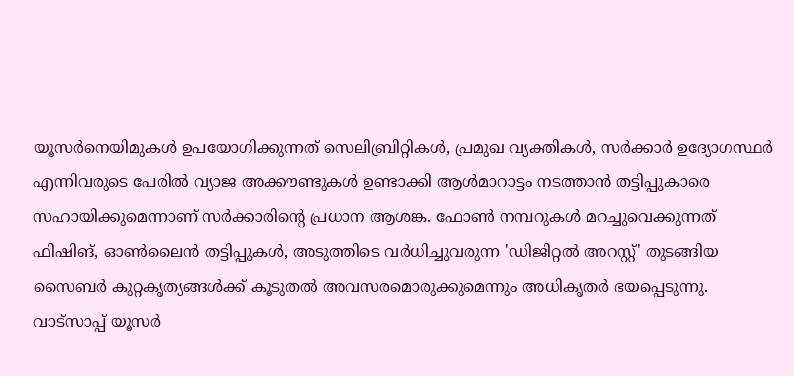യൂസർനെയിമുകൾ ഉപയോഗിക്കുന്നത് സെലിബ്രിറ്റികൾ, പ്രമുഖ വ്യക്തികൾ, സർക്കാർ ഉദ്യോഗസ്ഥർ എന്നിവരുടെ പേരിൽ വ്യാജ അക്കൗണ്ടുകൾ ഉണ്ടാക്കി ആൾമാറാട്ടം നടത്താൻ തട്ടിപ്പുകാരെ സഹായിക്കുമെന്നാണ് സർക്കാരിന്റെ പ്രധാന ആശങ്ക. ഫോൺ നമ്പറുകൾ മറച്ചുവെക്കുന്നത് ഫിഷിങ്, ഓൺലൈൻ തട്ടിപ്പുകൾ, അടുത്തിടെ വർധിച്ചുവരുന്ന 'ഡിജിറ്റൽ അറസ്റ്റ്' തുടങ്ങിയ സൈബർ കുറ്റകൃത്യങ്ങൾക്ക് കൂടുതൽ അവസരമൊരുക്കുമെന്നും അധികൃതർ ഭയപ്പെടുന്നു.
വാട്സാപ്പ് യൂസർ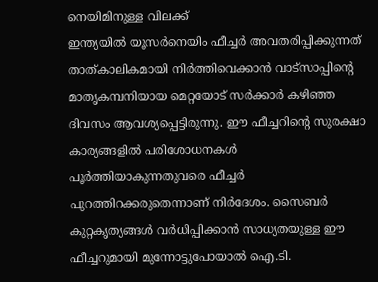നെയിമിനുള്ള വിലക്ക്
ഇന്ത്യയിൽ യൂസർനെയിം ഫീച്ചർ അവതരിപ്പിക്കുന്നത് താത്കാലികമായി നിർത്തിവെക്കാൻ വാട്സാപ്പിന്റെ മാതൃകമ്പനിയായ മെറ്റയോട് സർക്കാർ കഴിഞ്ഞ ദിവസം ആവശ്യപ്പെട്ടിരുന്നു. ഈ ഫീച്ചറിന്റെ സുരക്ഷാ കാര്യങ്ങളിൽ പരിശോധനകൾ പൂർത്തിയാകുന്നതുവരെ ഫീച്ചർ പുറത്തിറക്കരുതെന്നാണ് നിർദേശം. സൈബർ കുറ്റകൃത്യങ്ങൾ വർധിപ്പിക്കാൻ സാധ്യതയുള്ള ഈ ഫീച്ചറുമായി മുന്നോട്ടുപോയാൽ ഐ.ടി.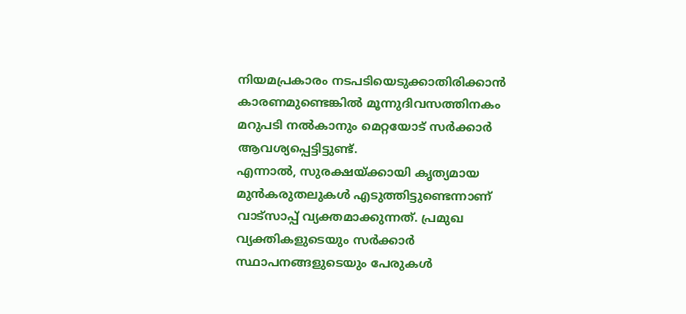നിയമപ്രകാരം നടപടിയെടുക്കാതിരിക്കാൻ കാരണമുണ്ടെങ്കിൽ മൂന്നുദിവസത്തിനകം മറുപടി നൽകാനും മെറ്റയോട് സർക്കാർ ആവശ്യപ്പെട്ടിട്ടുണ്ട്.
എന്നാൽ, സുരക്ഷയ്ക്കായി കൃത്യമായ മുൻകരുതലുകൾ എടുത്തിട്ടുണ്ടെന്നാണ് വാട്സാപ്പ് വ്യക്തമാക്കുന്നത്. പ്രമുഖ വ്യക്തികളുടെയും സർക്കാർ സ്ഥാപനങ്ങളുടെയും പേരുകൾ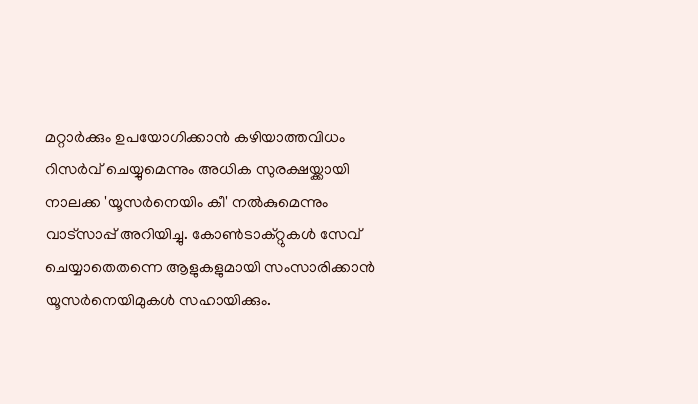മറ്റാർക്കും ഉപയോഗിക്കാൻ കഴിയാത്തവിധം റിസർവ് ചെയ്യുമെന്നും അധിക സുരക്ഷയ്ക്കായി നാലക്ക 'യൂസർനെയിം കീ' നൽകുമെന്നും വാട്സാപ്പ് അറിയിച്ചു. കോൺടാക്റ്റുകൾ സേവ് ചെയ്യാതെതന്നെ ആളുകളുമായി സംസാരിക്കാൻ യൂസർനെയിമുകൾ സഹായിക്കും.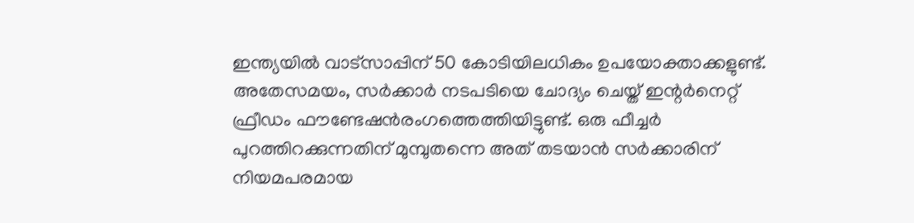ഇന്ത്യയിൽ വാട്സാപ്പിന് 50 കോടിയിലധികം ഉപയോക്താക്കളുണ്ട്.
അതേസമയം, സർക്കാർ നടപടിയെ ചോദ്യം ചെയ്ത് ഇന്റർനെറ്റ് ഫ്രീഡം ഫൗണ്ടേഷൻരംഗത്തെത്തിയിട്ടുണ്ട്. ഒരു ഫീച്ചർ പുറത്തിറക്കുന്നതിന് മുമ്പുതന്നെ അത് തടയാൻ സർക്കാരിന് നിയമപരമായ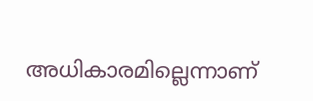അധികാരമില്ലെന്നാണ്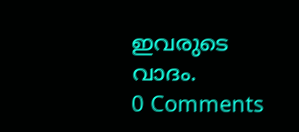ഇവരുടെ വാദം.
0 Comments